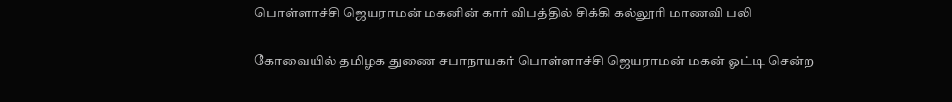பொள்ளாச்சி ஜெயராமன் மகனின் கார் விபத்தில் சிக்கி கல்லூரி மாணவி பலி

கோவையில் தமிழக துணை சபாநாயகர் பொள்ளாச்சி ஜெயராமன் மகன் ஓட்டி சென்ற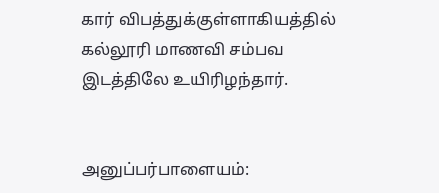கார் விபத்துக்குள்ளாகியத்தில் கல்லூரி மாணவி சம்பவ இடத்திலே உயிரிழந்தார்.


அனுப்பர்பாளையம்: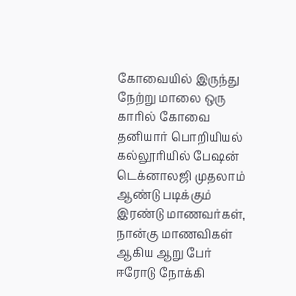கோவையில் இருந்து நேற்று மாலை ஒரு காரில் கோவை தனியார் பொறியியல் கல்லூரியில் பேஷன் டெக்னாலஜி முதலாம் ஆண்டு படிக்கும் இரண்டு மாணவர்கள், நான்கு மாணவிகள் ஆகிய ஆறு பேர் ஈரோடு நோக்கி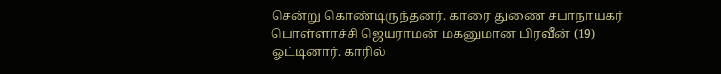சென்று கொண்டிருந்தனர். காரை துணை சபாநாயகர் பொள்ளாச்சி ஜெயராமன் மகனுமான பிரவீன் (19) ஓட்டினார். காரில்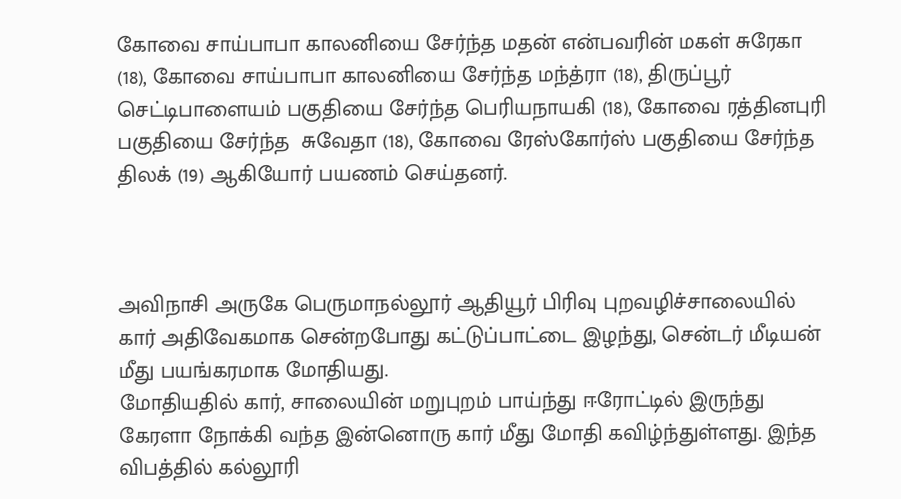கோவை சாய்பாபா காலனியை சேர்ந்த மதன் என்பவரின் மகள் சுரேகா (18), கோவை சாய்பாபா காலனியை சேர்ந்த மந்த்ரா (18), திருப்பூர் செட்டிபாளையம் பகுதியை சேர்ந்த பெரியநாயகி (18), கோவை ரத்தினபுரி பகுதியை சேர்ந்த  சுவேதா (18), கோவை ரேஸ்கோர்ஸ் பகுதியை சேர்ந்த திலக் (19) ஆகியோர் பயணம் செய்தனர்.



அவிநாசி அருகே பெருமாநல்லூர் ஆதியூர் பிரிவு புறவழிச்சாலையில் கார் அதிவேகமாக சென்றபோது கட்டுப்பாட்டை இழந்து, சென்டர் மீடியன் மீது பயங்கரமாக மோதியது.
மோதியதில் கார், சாலையின் மறுபுறம் பாய்ந்து ஈரோட்டில் இருந்து கேரளா நோக்கி வந்த இன்னொரு கார் மீது மோதி கவிழ்ந்துள்ளது. இந்த விபத்தில் கல்லூரி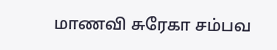மாணவி சுரேகா சம்பவ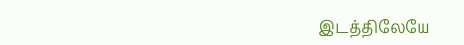இடத்திலேயே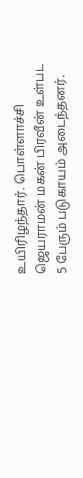உயிரிழந்தார். பொள்ளாச்சி ஜெயராமன் மகன் பிரவீன் உள்பட 5 பேரும் படுகாயம் அடைந்தனர்.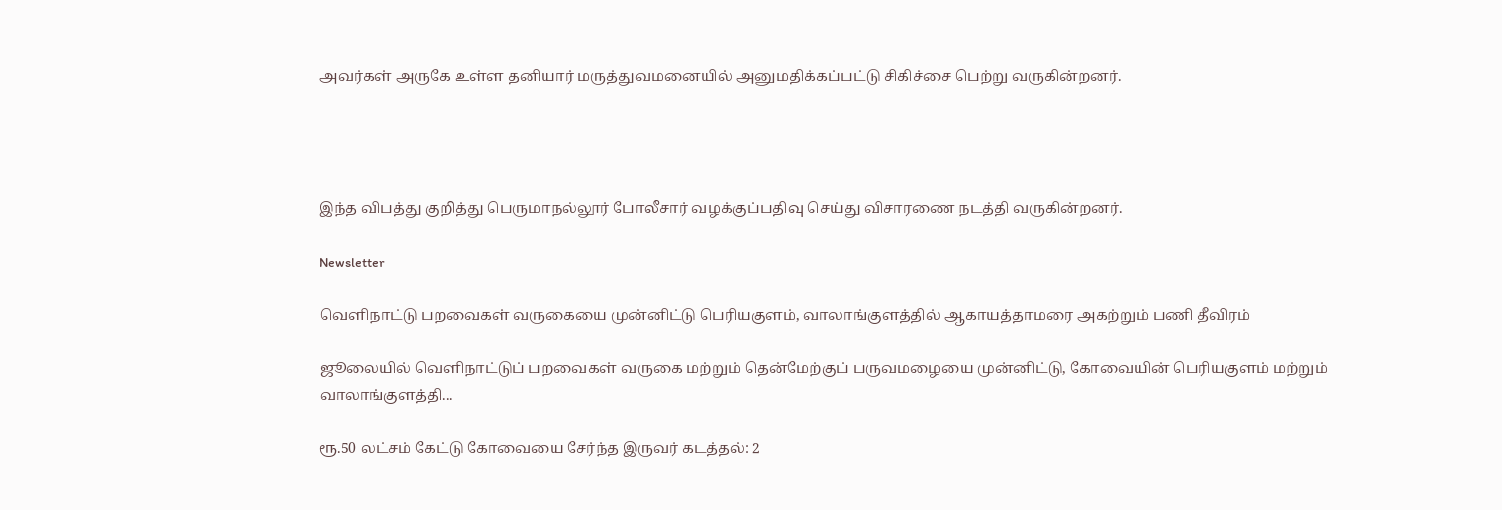அவர்கள் அருகே உள்ள தனியார் மருத்துவமனையில் அனுமதிக்கப்பட்டு சிகிச்சை பெற்று வருகின்றனர்.




இந்த விபத்து குறித்து பெருமாநல்லூர் போலீசார் வழக்குப்பதிவு செய்து விசாரணை நடத்தி வருகின்றனர்.

Newsletter

வெளிநாட்டு பறவைகள் வருகையை முன்னிட்டு பெரியகுளம், வாலாங்குளத்தில் ஆகாயத்தாமரை அகற்றும் பணி தீவிரம்

ஜூலையில் வெளிநாட்டுப் பறவைகள் வருகை மற்றும் தென்மேற்குப் பருவமழையை முன்னிட்டு, கோவையின் பெரியகுளம் மற்றும் வாலாங்குளத்தி...

ரூ.50 லட்சம் கேட்டு கோவையை சேர்ந்த இருவர் கடத்தல்: 2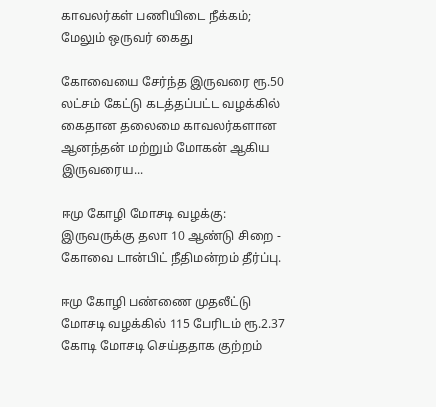காவலர்கள் பணியிடை நீக்கம்; மேலும் ஒருவர் கைது

கோவையை சேர்ந்த இருவரை ரூ.50 லட்சம் கேட்டு கடத்தப்பட்ட வழக்கில் கைதான தலைமை காவலர்களான ஆனந்தன் மற்றும் மோகன் ஆகிய இருவரைய...

ஈமு கோழி மோசடி வழக்கு: இருவருக்கு தலா 10 ஆண்டு சிறை - கோவை டான்பிட் நீதிமன்றம் தீர்ப்பு.

ஈமு கோழி பண்ணை முதலீட்டு மோசடி வழக்கில் 115 பேரிடம் ரூ.2.37 கோடி மோசடி செய்ததாக குற்றம்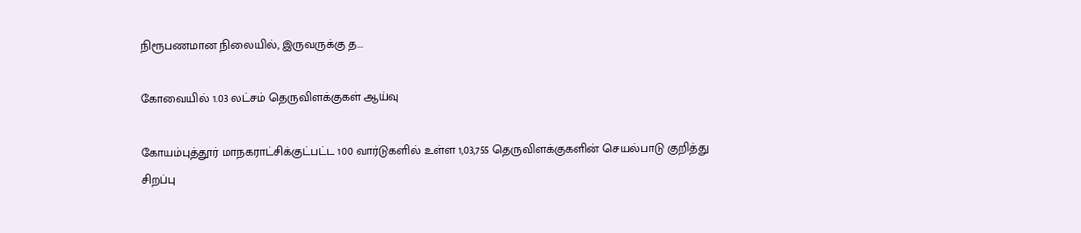நிரூபணமான நிலையில், இருவருக்கு த...

கோவையில் 1.03 லட்சம் தெருவிளக்குகள் ஆய்வு

கோயம்புத்தூர் மாநகராட்சிக்குட்பட்ட 100 வார்டுகளில் உள்ள 1,03,755 தெருவிளக்குகளின் செயல்பாடு குறித்து சிறப்பு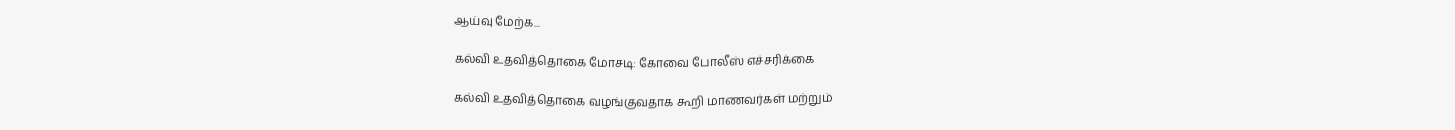ஆய்வு மேற்க...

கல்வி உதவித்தொகை மோசடி: கோவை போலீஸ் எச்சரிக்கை

கல்வி உதவித்தொகை வழங்குவதாக கூறி மாணவர்கள் மற்றும்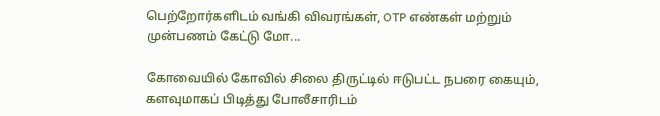பெற்றோர்களிடம் வங்கி விவரங்கள், OTP எண்கள் மற்றும் முன்பணம் கேட்டு மோ...

கோவையில் கோவில் சிலை திருட்டில் ஈடுபட்ட நபரை கையும், களவுமாகப் பிடித்து போலீசாரிடம்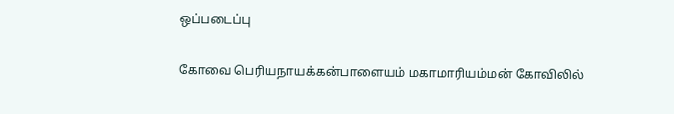ஒப்படைப்பு

கோவை பெரியநாயக்கன்பாளையம் மகாமாரியம்மன் கோவிலில்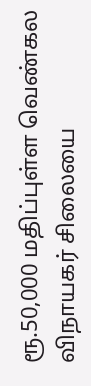ரூ.50,000 மதிப்புள்ள வெண்கல விநாயகர் சிலையை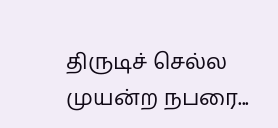திருடிச் செல்ல முயன்ற நபரை...